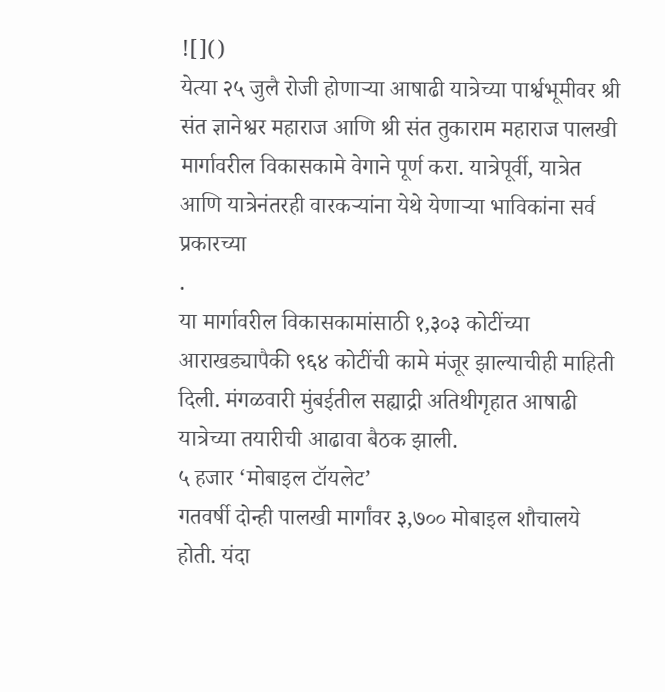![]()
येत्या २५ जुलै रोजी होणाऱ्या आषाढी यात्रेच्या पार्श्वभूमीवर श्री संत ज्ञानेश्वर महाराज आणि श्री संत तुकाराम महाराज पालखी मार्गावरील विकासकामे वेगाने पूर्ण करा. यात्रेपूर्वी, यात्रेत आणि यात्रेनंतरही वारकऱ्यांना येथे येणाऱ्या भाविकांना सर्व प्रकारच्या
.
या मार्गावरील विकासकामांसाठी १,३०३ कोटींच्या आराखड्यापैकी ९६४ कोटींची कामे मंजूर झाल्याचीही माहिती दिली. मंगळवारी मुंबईतील सह्याद्री अतिथीगृहात आषाढी यात्रेच्या तयारीची आढावा बैठक झाली.
५ हजार ‘मोबाइल टॉयलेट’
गतवर्षी दोन्ही पालखी मार्गांवर ३,७०० मोबाइल शौचालये होती. यंदा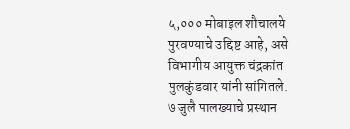५,००० मोबाइल शौचालये पुरवण्याचे उद्दिष्ट आहे, असे विभागीय आयुक्त चंद्रकांत पुलकुंडवार यांनी सांगितले.
७ जुलै पालख्याचे प्रस्थान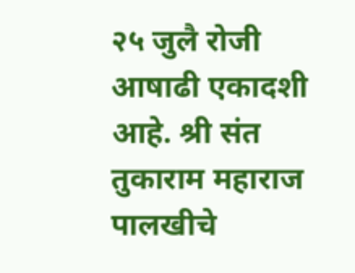२५ जुलै रोजी आषाढी एकादशी आहे. श्री संत तुकाराम महाराज पालखीचे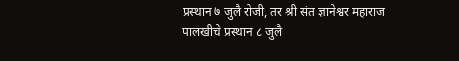प्रस्थान ७ जुलै रोजी, तर श्री संत ज्ञानेश्वर महाराज पालखीचे प्रस्थान ८ जुलै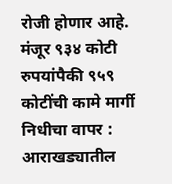रोजी होणार आहे.
मंजूर ९३४ कोटी रुपयांपैकी ९५९ कोटींची कामे मार्गी
निधीचा वापर : आराखड्यातील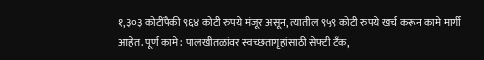१,३०३ कोटींपैकी ९६४ कोटी रुपये मंजूर असून, त्यातील ९५९ कोटी रुपये खर्च करून कामे मार्गी आहेत. पूर्ण कामे: पालखीतळांवर स्वच्छतागृहांसाठी सेफ्टी टँक,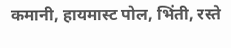कमानी, हायमास्ट पोल, भिंती, रस्ते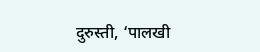दुरुस्ती, ‘पालखी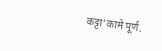कट्टा’कामे पूर्ण.